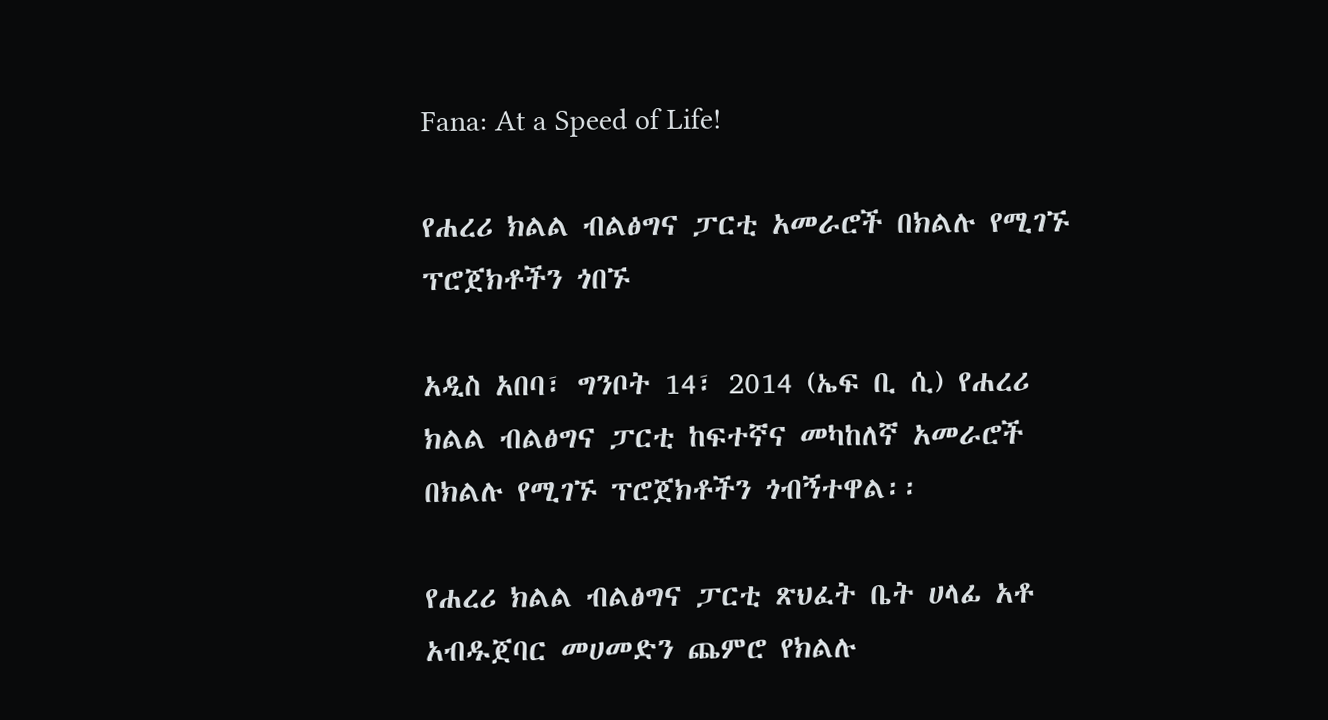Fana: At a Speed of Life!

የሐረሪ ክልል ብልፅግና ፓርቲ አመራሮች በክልሉ የሚገኙ ፕሮጀክቶችን ጎበኙ

አዲስ አበባ፣ ግንቦት 14፣ 2014 (ኤፍ ቢ ሲ) የሐረሪ ክልል ብልፅግና ፓርቲ ከፍተኛና መካከለኛ አመራሮች በክልሉ የሚገኙ ፕሮጀክቶችን ጎብኝተዋል፡፡

የሐረሪ ክልል ብልፅግና ፓርቲ ጽህፈት ቤት ሀላፊ አቶ አብዱጀባር መሀመድን ጨምሮ የክልሉ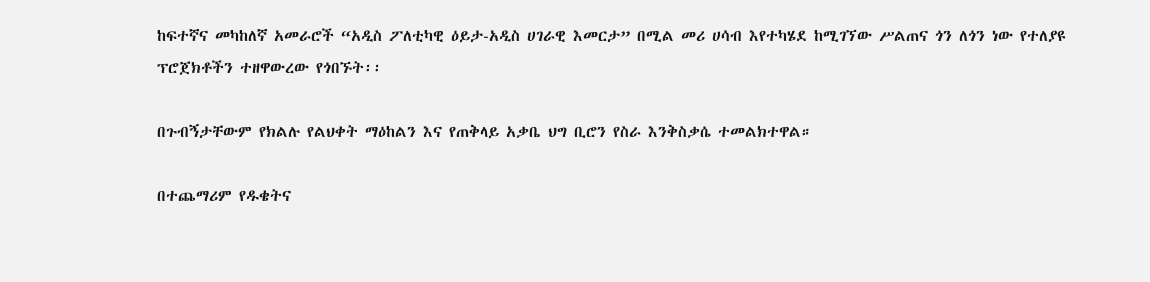ከፍተኛና መካከለኛ አመራሮች “አዲስ ፖለቲካዊ ዕይታ-አዲስ ሀገራዊ እመርታ” በሚል መሪ ሀሳብ እየተካሄደ ከሚገኘው ሥልጠና ጎን ለጎን ነው የተለያዩ ፕሮጀክቶችን ተዘዋውረው የጎበኙት፡፡

በጉብኝታቸውም የክልሉ የልህቀት ማዕከልን እና የጠቅላይ አቃቤ ህግ ቢሮን የስራ እንቅስቃሴ ተመልክተዋል።

በተጨማሪም የዱቄትና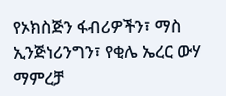የኦክስጅን ፋብሪዎችን፣ ማስ ኢንጅነሪንግን፣ የቂሌ ኤረር ውሃ ማምረቻ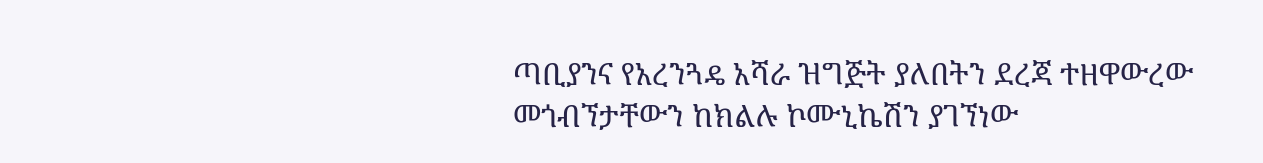ጣቢያንና የአረንጓዴ አሻራ ዝግጅት ያለበትን ደረጃ ተዘዋውረው መጎብኘታቸውን ከክልሉ ኮሙኒኬሽን ያገኘነው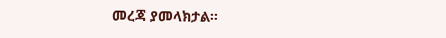መረጃ ያመላክታል፡፡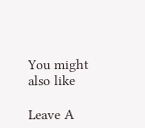You might also like

Leave A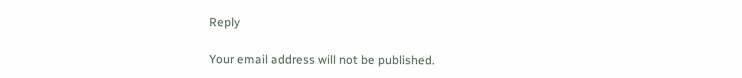Reply

Your email address will not be published.